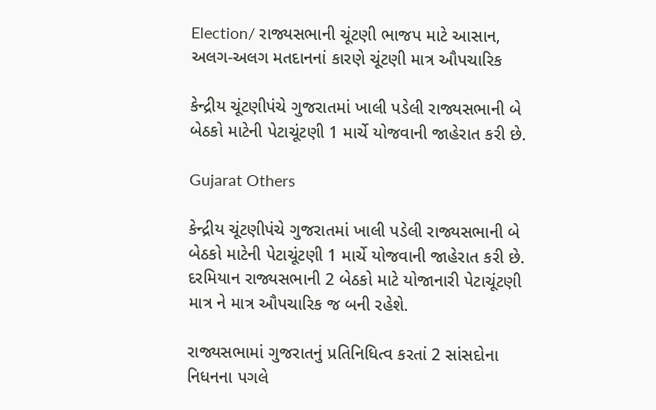Election/ રાજ્યસભાની ચૂંટણી ભાજપ માટે આસાન, અલગ-અલગ મતદાનનાં કારણે ચૂંટણી માત્ર ઔપચારિક

કેન્દ્રીય ચૂંટણીપંચે ગુજરાતમાં ખાલી પડેલી રાજ્યસભાની બે બેઠકો માટેની પેટાચૂંટણી 1 માર્ચે યોજવાની જાહેરાત કરી છે.

Gujarat Others

કેન્દ્રીય ચૂંટણીપંચે ગુજરાતમાં ખાલી પડેલી રાજ્યસભાની બે બેઠકો માટેની પેટાચૂંટણી 1 માર્ચે યોજવાની જાહેરાત કરી છે. દરમિયાન રાજ્યસભાની 2 બેઠકો માટે યોજાનારી પેટાચૂંટણી માત્ર ને માત્ર ઔપચારિક જ બની રહેશે.

રાજ્યસભામાં ગુજરાતનું પ્રતિનિધિત્વ કરતાં 2 સાંસદોના નિધનના પગલે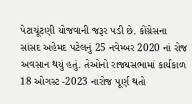પેટાચૂંટણી યોજવાની જરૂર પડી છે. કોંગ્રેસના સાંસદ અહેમદ પટેલનું 25 નવેમ્બર 2020 નાં રોજ અવસાન થયું હતું. તેઓનો રાજ્યસભામાં કાર્યકાળ 18 ઓગસ્ટ -2023 નારોજ પૂર્ણ થતો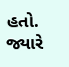હતો. જ્યારે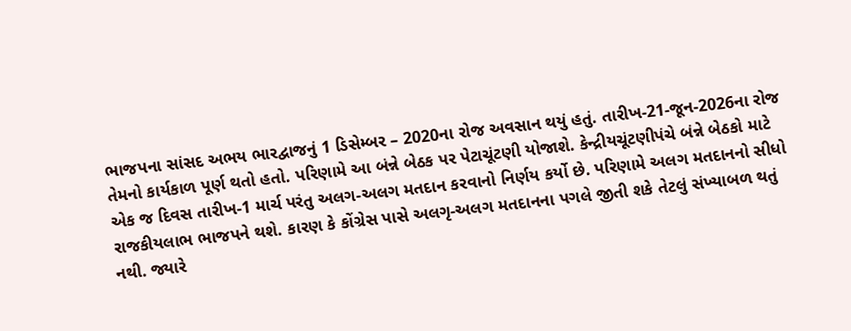ભાજપના સાંસદ અભય ભારદ્વાજનું 1 ડિસેમ્બર – 2020ના રોજ અવસાન થયું હતું. તારીખ-21-જૂન-2026ના રોજ તેમનો કાર્યકાળ પૂર્ણ થતો હતો. પરિણામે આ બંન્ને બેઠક પર પેટાચૂંટણી યોજાશે. કેન્દ્રીયચૂંટણીપંચે બંન્ને બેઠકો માટે એક જ દિવસ તારીખ-1 માર્ચ પરંતુ અલગ-અલગ મતદાન કરવાનો નિર્ણય કર્યો છે. પરિણામે અલગ મતદાનનો સીધો રાજકીયલાભ ભાજપને થશે. કારણ કે કોંગ્રેસ પાસે અલગૃ-અલગ મતદાનના પગલે જીતી શકે તેટલું સંખ્યાબળ થતું નથી. જ્યારે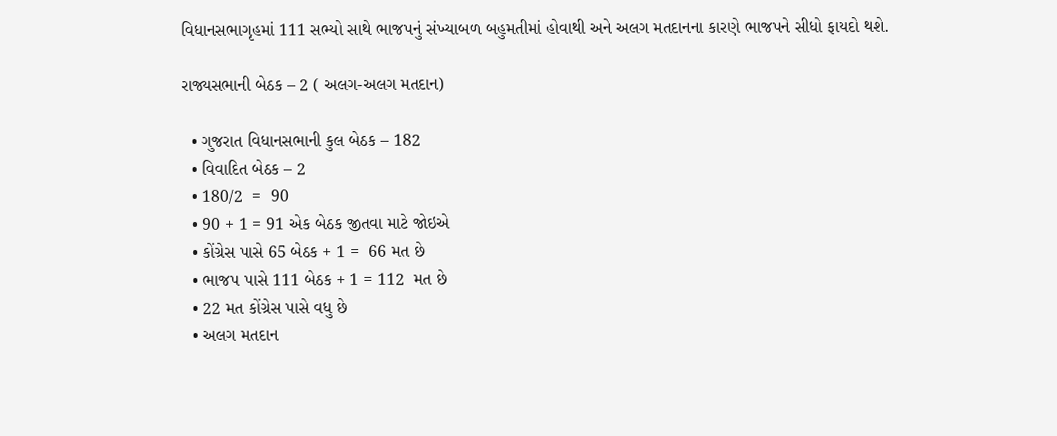વિધાનસભાગૃહમાં 111 સભ્યો સાથે ભાજપનું સંખ્યાબળ બહુમતીમાં હોવાથી અને અલગ મતદાનના કારણે ભાજપને સીધો ફાયદો થશે.

રાજ્યસભાની બેઠક – 2 ( અલગ-અલગ મતદાન)

  • ગુજરાત વિધાનસભાની કુલ બેઠક – 182
  • વિવાદિત બેઠક – 2
  • 180/2  =  90
  • 90 + 1 = 91 એક બેઠક જીતવા માટે જોઇએ
  • કોંગ્રેસ પાસે 65 બેઠક + 1 =  66 મત છે
  • ભાજપ પાસે 111 બેઠક + 1 = 112  મત છે
  • 22 મત કોંગ્રેસ પાસે વધુ છે
  • અલગ મતદાન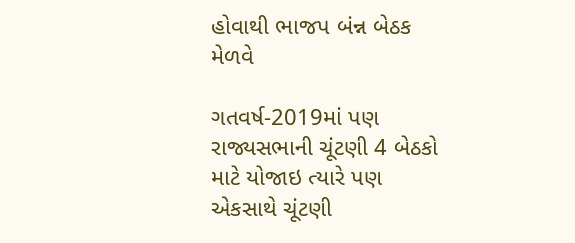હોવાથી ભાજપ બંન્ન બેઠક મેળવે

ગતવર્ષ-2019માં પણ રાજ્યસભાની ચૂંટણી 4 બેઠકો માટે યોજાઇ ત્યારે પણ એકસાથે ચૂંટણી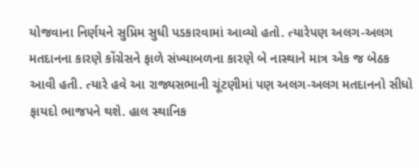યોજવાના નિર્ણયને સુપ્રિમ સુધી પડકારવામાં આવ્યો હતો. ત્યારેપણ અલગ-અલગ મતદાનના કારણે કોંગ્રેસને ફાળે સંખ્યાબળના કારણે બે નાસ્થાને માત્ર એક જ બેઠક આવી હતી. ત્યારે હવે આ રાજ્યસભાની ચૂંટણીમાં પણ અલગ-અલગ મતદાનનો સીધો ફાયદો ભાજપને થશે. હાલ સ્થાનિક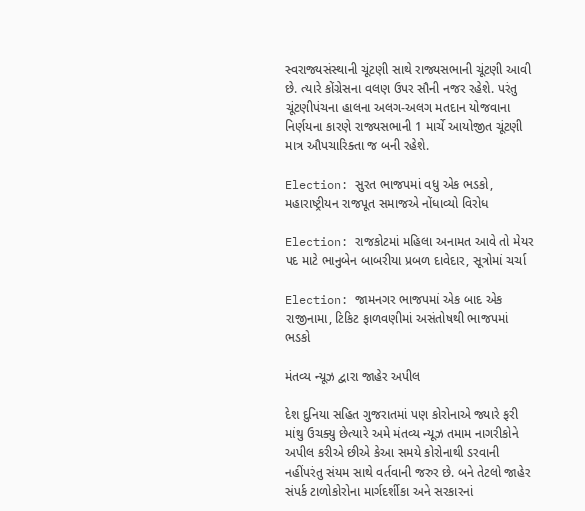સ્વરાજ્યસંસ્થાની ચૂંટણી સાથે રાજ્યસભાની ચૂંટણી આવી છે. ત્યારે કોંગ્રેસના વલણ ઉપર સૌની નજર રહેશે. પરંતુ ચૂંટણીપંચના હાલના અલગ-અલગ મતદાન યોજવાના નિર્ણયના કારણે રાજ્યસભાની 1 માર્ચે આયોજીત ચૂંટણી માત્ર ઔપચારિક્તા જ બની રહેશે.

Election: સુરત ભાજપમાં વધુ એક ભડકો, મહારાષ્ટ્રીયન રાજપૂત સમાજએ નોંધાવ્યો વિરોધ

Election: રાજકોટમાં મહિલા અનામત આવે તો મેયર પદ માટે ભાનુબેન બાબરીયા પ્રબળ દાવેદાર, સૂત્રોમાં ચર્ચા

Election: જામનગર ભાજપમાં એક બાદ એક રાજીનામા, ટિકિટ ફાળવણીમાં અસંતોષથી ભાજપમાં ભડકો

મંતવ્ય ન્યૂઝ દ્વારા જાહેર અપીલ

દેશ દુનિયા સહિત ગુજરાતમાં પણ કોરોનાએ જ્યારે ફરી માંથુ ઉચક્યુ છેત્યારે અમે મંતવ્ય ન્યૂઝ તમામ નાગરીકોને અપીલ કરીએ છીએ કેઆ સમયે કોરોનાથી ડરવાની નહીંપરંતુ સંયમ સાથે વર્તવાની જરુર છે. બને તેટલો જાહેર સંપર્ક ટાળોકોરોના માર્ગદર્શીકા અને સરકારનાં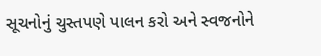સૂચનોનું ચુસ્તપણે પાલન કરો અને સ્વજનોને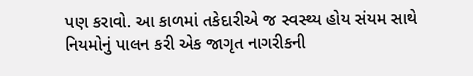પણ કરાવો. આ કાળમાં તકેદારીએ જ સ્વસ્થ્ય હોય સંયમ સાથે નિયમોનું પાલન કરી એક જાગૃત નાગરીકની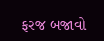ફરજ બજાવો